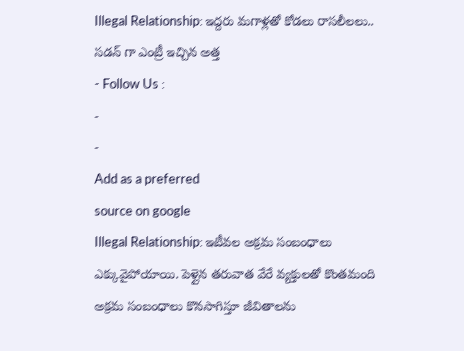Illegal Relationship: ఇద్దరు మగాళ్లతో కోడలు రాసలీలలు.. సడన్ గా ఎంట్రీ ఇచ్చిన అత్త
- Follow Us :
-
-
Add as a preferred
source on google
Illegal Relationship: ఇటీవల అక్రమ సంబంధాలు ఎక్కువైపోయాయి. పెళ్లైన తరువాత వేరే వ్యక్తులతో కొంతమంది అక్రమ సంబంధాలు కొనసాగిస్తూ జీవితాలను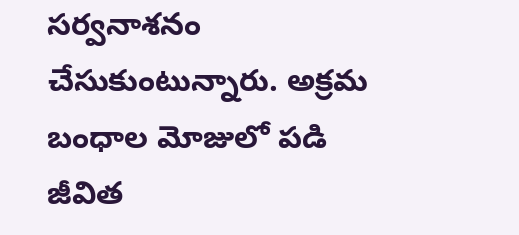సర్వనాశనం చేసుకుంటున్నారు. అక్రమ బంధాల మోజులో పడి జీవిత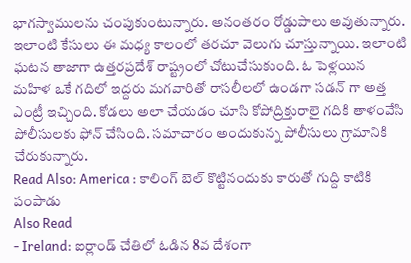భాగస్వాములను చంపుకుంటున్నారు. అనంతరం రోడ్డుపాలు అవుతున్నారు. ఇలాంటి కేసులు ఈ మధ్య కాలంలో తరచూ వెలుగు చూస్తున్నాయి. ఇలాంటి ఘటన తాజాగా ఉత్తరప్రదేశ్ రాష్ట్రంలో చోటుచేసుకుంది. ఓ పెళ్లయిన మహిళ ఒకే గదిలో ఇద్దరు మగవారితో రాసలీలలో ఉండగా సడన్ గా అత్త ఎంట్రీ ఇచ్చింది. కోడలు అలా చేయడం చూసి కోపోద్రిక్తురాలై గదికి తాళంవేసి పోలీసులకు ఫోన్ చేసింది. సమాచారం అందుకున్న పోలీసులు గ్రామానికి చేరుకున్నారు.
Read Also: America : కాలింగ్ బెల్ కొట్టినందుకు కారుతో గుద్ది కాటికి పంపాడు
Also Read
- Ireland: ఐర్లాండ్ చేతిలో ఓడిన 8వ దేశంగా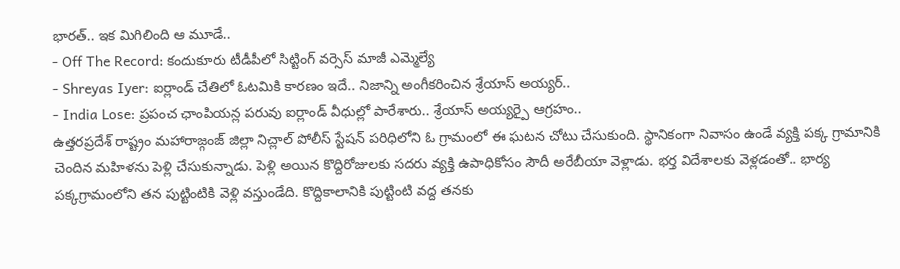భారత్.. ఇక మిగిలింది ఆ మూడే..
- Off The Record: కందుకూరు టీడీపీలో సిట్టింగ్ వర్సెస్ మాజీ ఎమ్మెల్యే
- Shreyas Iyer: ఐర్లాండ్ చేతిలో ఓటమికి కారణం ఇదే.. నిజాన్ని అంగీకరించిన శ్రేయాస్ అయ్యర్..
- India Lose: ప్రపంచ ఛాంపియన్ల పరువు ఐర్లాండ్ వీధుల్లో పారేశారు.. శ్రేయాస్ అయ్యర్పై ఆగ్రహం..
ఉత్తరప్రదేశ్ రాష్ట్రం మహారాజ్గంజ్ జిల్లా నిచ్లాల్ పోలీస్ స్టేషన్ పరిధిలోని ఓ గ్రామంలో ఈ ఘటన చోటు చేసుకుంది. స్థానికంగా నివాసం ఉండే వ్యక్తి పక్క గ్రామానికి చెందిన మహిళను పెళ్లి చేసుకున్నాడు. పెళ్లి అయిన కొద్దిరోజులకు సదరు వ్యక్తి ఉపాధికోసం సౌదీ అరేబీయా వెళ్లాడు. భర్త విదేశాలకు వెళ్లడంతో.. భార్య పక్కగ్రామంలోని తన పుట్టింటికి వెళ్లి వస్తుండేది. కొద్దికాలానికి పుట్టింటి వద్ద తనకు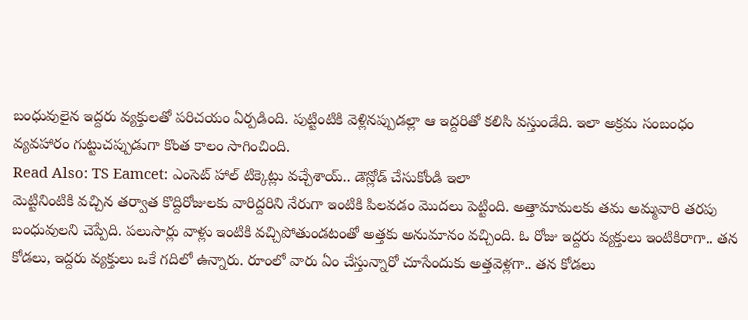బంధువులైన ఇద్దరు వ్యక్తులతో పరిచయం ఏర్పడింది. పుట్టింటికి వెళ్లినప్పుడల్లా ఆ ఇద్దరితో కలిసి వస్తుండేది. ఇలా అక్రమ సంబంధం వ్యవహారం గుట్టుచప్పుడుగా కొంత కాలం సాగించింది.
Read Also: TS Eamcet: ఎంసెట్ హాల్ టిక్కెట్లు వచ్చేశాయ్.. డౌన్లోడ్ చేసుకోండి ఇలా
మెట్టినింటికి వచ్చిన తర్వాత కొద్దిరోజులకు వారిద్దరిని నేరుగా ఇంటికి పిలవడం మొదలు పెట్టింది. అత్తామామలకు తమ అమ్మవారి తరపు బంధువులని చెప్పేది. పలుసార్లు వాళ్లు ఇంటికి వచ్చిపోతుండటంతో అత్తకు అనుమానం వచ్చింది. ఓ రోజు ఇద్దరు వ్యక్తులు ఇంటికిరాగా.. తన కోడలు, ఇద్దరు వ్యక్తులు ఒకే గదిలో ఉన్నారు. రూంలో వారు ఏం చేస్తున్నారో చూసేందుకు అత్తవెళ్లగా.. తన కోడలు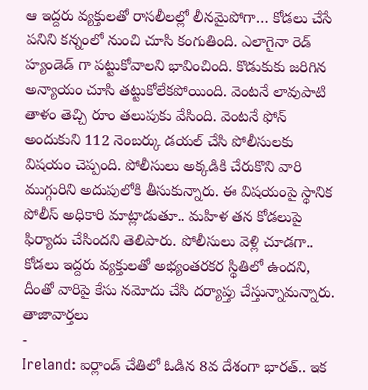ఆ ఇద్దరు వ్యక్తులతో రాసలీలల్లో లీనమైపోగా… కోడలు చేసే పనిని కన్నంలో నుంచి చూసి కంగుతింది. ఎలాగైనా రెడ్ హ్యండెడ్ గా పట్టుకోవాలని భావించింది. కొడుకుకు జరిగిన అన్యాయం చూసి తట్టుకోలేకపోయింది. వెంటనే లావుపాటి తాళం తెచ్చి రూం తలుపుకు వేసింది. వెంటనే ఫోన్ అందుకుని 112 నెంబర్కు డయల్ చేసి పోలీసులకు విషయం చెప్పంది. పోలీసులు అక్కడికి చేరుకొని వారి ముగ్గురిని అదుపులోకి తీసుకున్నారు. ఈ విషయంపై స్థానిక పోలీస్ అధికారి మాట్లాడుతూ.. మహిళ తన కోడలుపై ఫిర్యాదు చేసిందని తెలిపారు. పోలీసులు వెళ్లి చూడగా.. కోడలు ఇద్దరు వ్యక్తులతో అభ్యంతరకర స్థితిలో ఉందని, దీంతో వారిపై కేసు నమోదు చేసి దర్యాప్తు చేస్తున్నామన్నారు.
తాజావార్తలు
-
Ireland: ఐర్లాండ్ చేతిలో ఓడిన 8వ దేశంగా భారత్.. ఇక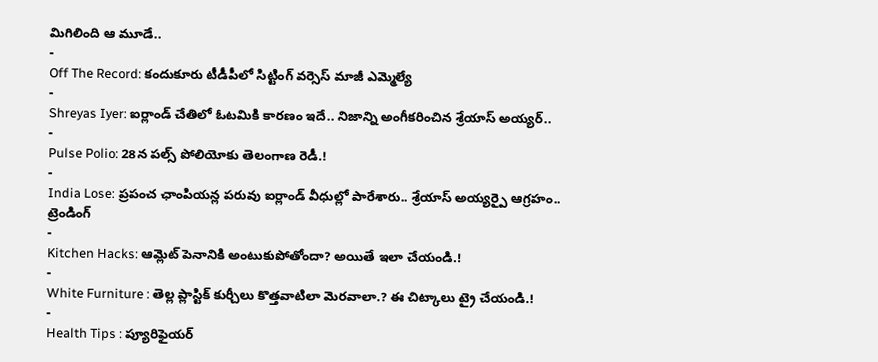మిగిలింది ఆ మూడే..
-
Off The Record: కందుకూరు టీడీపీలో సిట్టింగ్ వర్సెస్ మాజీ ఎమ్మెల్యే
-
Shreyas Iyer: ఐర్లాండ్ చేతిలో ఓటమికి కారణం ఇదే.. నిజాన్ని అంగీకరించిన శ్రేయాస్ అయ్యర్..
-
Pulse Polio: 28న పల్స్ పోలియోకు తెలంగాణ రెడీ.!
-
India Lose: ప్రపంచ ఛాంపియన్ల పరువు ఐర్లాండ్ వీధుల్లో పారేశారు.. శ్రేయాస్ అయ్యర్పై ఆగ్రహం..
ట్రెండింగ్
-
Kitchen Hacks: ఆమ్లెట్ పెనానికి అంటుకుపోతోందా? అయితే ఇలా చేయండి.!
-
White Furniture : తెల్ల ప్లాస్టిక్ కుర్చీలు కొత్తవాటిలా మెరవాలా.? ఈ చిట్కాలు ట్రై చేయండి.!
-
Health Tips : ప్యూరిఫైయర్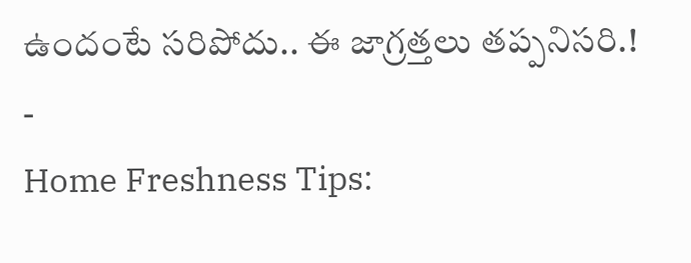ఉందంటే సరిపోదు.. ఈ జాగ్రత్తలు తప్పనిసరి.!
-
Home Freshness Tips: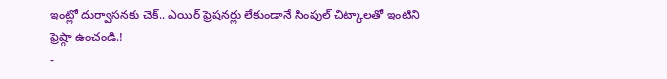ఇంట్లో దుర్వాసనకు చెక్.. ఎయిర్ ఫ్రెషనర్లు లేకుండానే సింపుల్ చిట్కాలతో ఇంటిని ఫ్రెష్గా ఉంచండి.!
-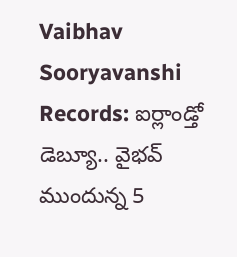Vaibhav Sooryavanshi Records: ఐర్లాండ్తో డెబ్యూ.. వైభవ్ ముందున్న 5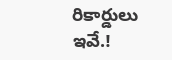రికార్డులు ఇవే.!